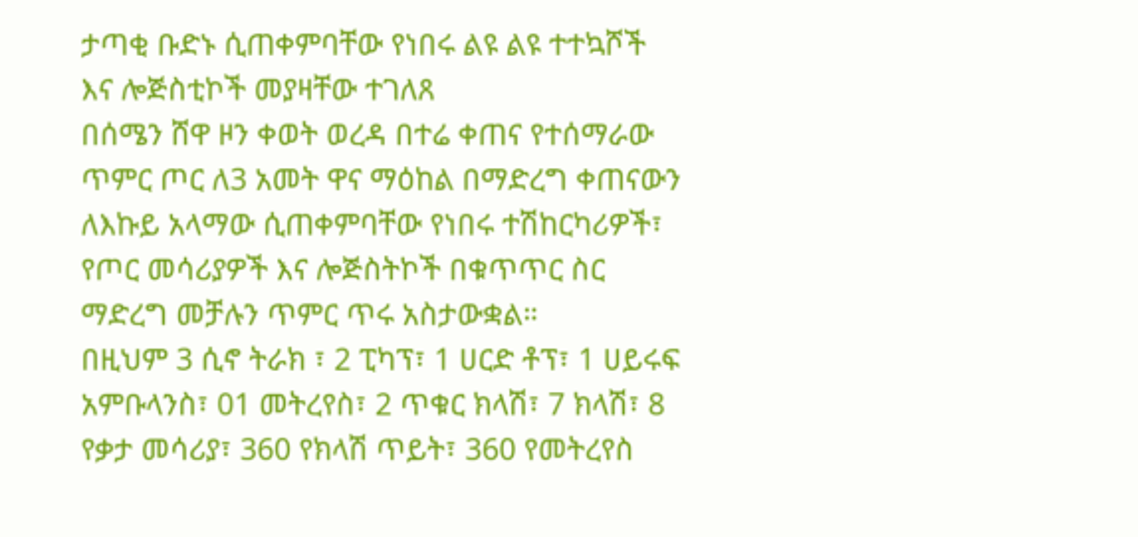ታጣቂ ቡድኑ ሲጠቀምባቸው የነበሩ ልዩ ልዩ ተተኳሾች እና ሎጅስቲኮች መያዛቸው ተገለጸ
በሰሜን ሸዋ ዞን ቀወት ወረዳ በተሬ ቀጠና የተሰማራው ጥምር ጦር ለ3 አመት ዋና ማዕከል በማድረግ ቀጠናውን ለእኩይ አላማው ሲጠቀምባቸው የነበሩ ተሽከርካሪዎች፣ የጦር መሳሪያዎች እና ሎጅስትኮች በቁጥጥር ስር ማድረግ መቻሉን ጥምር ጥሩ አስታውቋል።
በዚህም 3 ሲኖ ትራክ ፣ 2 ፒካፕ፣ 1 ሀርድ ቶፕ፣ 1 ሀይሩፍ አምቡላንስ፣ 01 መትረየስ፣ 2 ጥቁር ክላሽ፣ 7 ክላሽ፣ 8 የቃታ መሳሪያ፣ 360 የክላሽ ጥይት፣ 360 የመትረየስ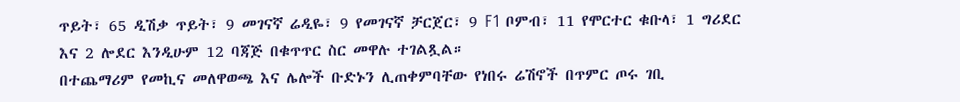ጥይት፣ 65 ዲሽቃ ጥይት፣ 9 መገናኛ ሬዲዬ፣ 9 የመገናኛ ቻርጀር፣ 9 F1 ቦምብ፣ 11 የሞርተር ቁቡላ፣ 1 ግሪደር እና 2 ሎደር እንዲሁም 12 ባጃጅ በቁጥጥር ስር መዋሉ ተገልጿል።
በተጨማሪም የመኪና መለዋወጫ እና ሌሎች ቡድኑን ሊጠቀምባቸው የነበሩ ሬሽኖች በጥምር ጦሩ ገቢ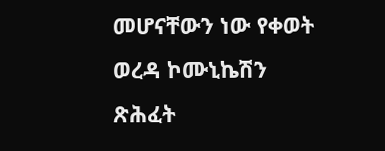መሆናቸውን ነው የቀወት ወረዳ ኮሙኒኬሽን ጽሕፈት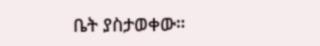ቤት ያስታወቀው።